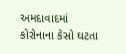અમદાવાદમાં કોરોનાના કેસો ઘટતા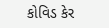કોવિડ કેર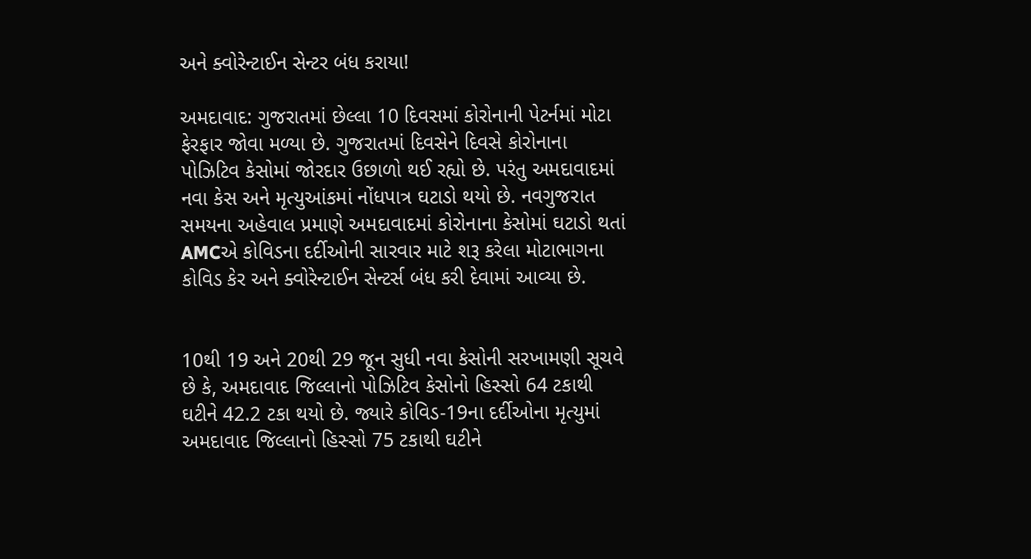અને ક્વોરેન્ટાઈન સેન્ટર બંધ કરાયા!

અમદાવાદ: ગુજરાતમાં છેલ્લા 10 દિવસમાં કોરોનાની પેટર્નમાં મોટા ફેરફાર જોવા મળ્યા છે. ગુજરાતમાં દિવસેને દિવસે કોરોનાના પોઝિટિવ કેસોમાં જોરદાર ઉછાળો થઈ રહ્યો છે. પરંતુ અમદાવાદમાં નવા કેસ અને મૃત્યુઆંકમાં નોંધપાત્ર ઘટાડો થયો છે. નવગુજરાત સમયના અહેવાલ પ્રમાણે અમદાવાદમાં કોરોનાના કેસોમાં ઘટાડો થતાં AMCએ કોવિડના દર્દીઓની સારવાર માટે શરૂ કરેલા મોટાભાગના કોવિડ કેર અને ક્વોરેન્ટાઈન સેન્ટર્સ બંધ કરી દેવામાં આવ્યા છે.


10થી 19 અને 20થી 29 જૂન સુધી નવા કેસોની સરખામણી સૂચવે છે કે, અમદાવાદ જિલ્લાનો પોઝિટિવ કેસોનો હિસ્સો 64 ટકાથી ઘટીને 42.2 ટકા થયો છે. જ્યારે કોવિડ-19ના દર્દીઓના મૃત્યુમાં અમદાવાદ જિલ્લાનો હિસ્સો 75 ટકાથી ઘટીને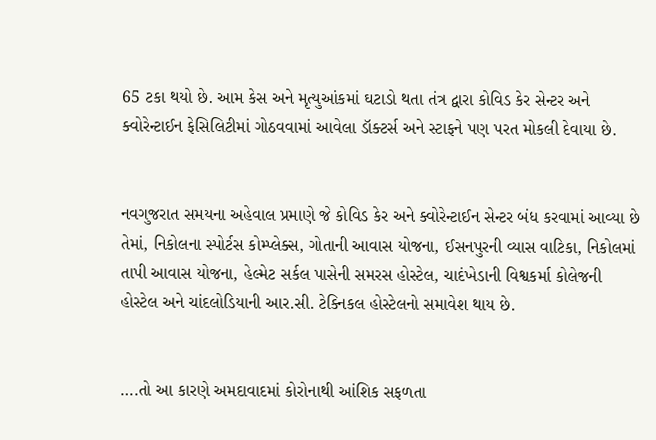65 ટકા થયો છે. આમ કેસ અને મૃત્યુઆંકમાં ઘટાડો થતા તંત્ર દ્વારા કોવિડ કેર સેન્ટર અને ક્વોરેન્ટાઈન ફેસિલિટીમાં ગોઠવવામાં આવેલા ડૉક્ટર્સ અને સ્ટાફને પણ પરત મોકલી દેવાયા છે.


નવગુજરાત સમયના અહેવાલ પ્રમાણે જે કોવિડ કેર અને ક્વોરેન્ટાઈન સેન્ટર બંધ કરવામાં આવ્યા છે તેમાં, નિકોલના સ્પોર્ટસ કોમ્પ્લેક્સ, ગોતાની આવાસ યોજના, ઈસનપુરની વ્યાસ વાટિકા, નિકોલમાં તાપી આવાસ યોજના, હેલ્મેટ સર્કલ પાસેની સમરસ હોસ્ટેલ, ચાદંખેડાની વિશ્વકર્મા કોલેજની હોસ્ટેલ અને ચાંદલોડિયાની આર.સી. ટેક્નિકલ હોસ્ટેલનો સમાવેશ થાય છે.


….તો આ કારણે અમદાવાદમાં કોરોનાથી આંશિક સફળતા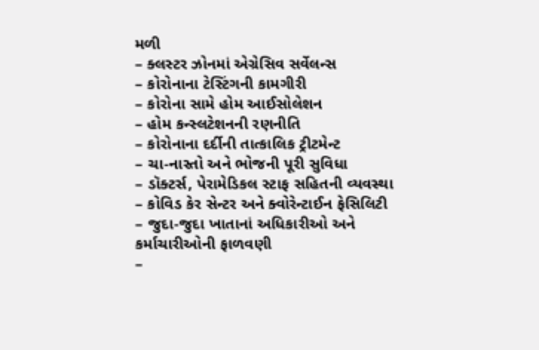મળી
– ક્લસ્ટર ઝોનમાં એગ્રેસિવ સર્વેલન્સ
– કોરોનાના ટેસ્ટિંગની કામગીરી
– કોરોના સામે હોમ આઈસોલેશન
– હોમ કન્સ્લટેશનની રણનીતિ
– કોરોનાના દર્દીની તાત્કાલિક ટ્રીટમેન્ટ
– ચા-નાસ્તો અને ભોજની પૂરી સુવિધા
– ડૉક્ટર્સ, પેરામેડિકલ સ્ટાફ સહિતની વ્યવસ્થા
– કોવિડ કેર સેન્ટર અને ક્વોરેન્ટાઈન ફેસિલિટી
– જુદા-જુદા ખાતાનાં અધિકારીઓ અને કર્માચારીઓની ફાળવણી
–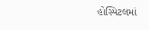હોસ્પિટલમાં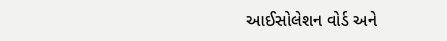આઈસોલેશન વોર્ડ અને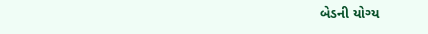બેડની યોગ્ય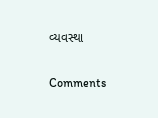વ્યવસ્થા

Comments